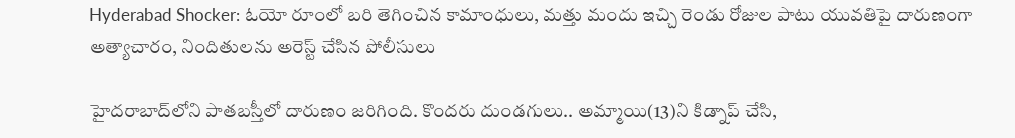Hyderabad Shocker: ఓయో రూంలో బరి తెగించిన కామాంధులు, మత్తు మందు ఇచ్చి రెండు రోజుల పాటు యువతిపై దారుణంగా అత్యాచారం, నిందితులను అరెస్ట్ చేసిన పోలీసులు

హైదరాబాద్‌లోని పాతబస్తీలో దారుణం జరిగింది. కొందరు దుండగులు.. అమ్మాయి(13)ని కిడ్నాప్‌ చేసి,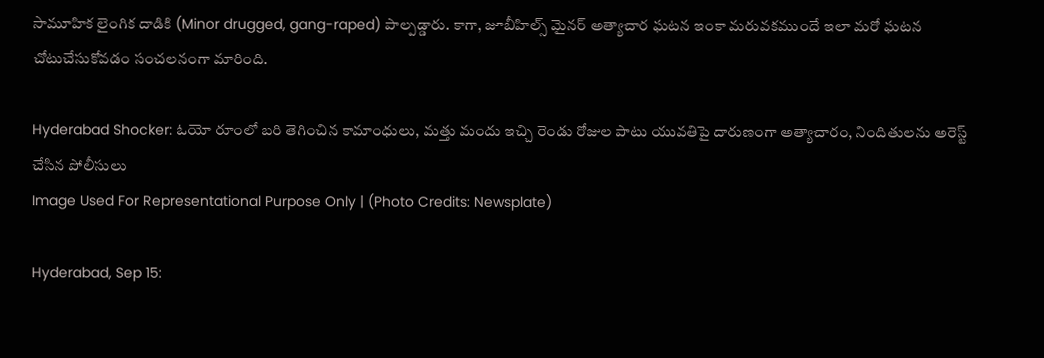సామూహిక లైంగిక దాడికి (Minor drugged, gang-raped) పాల్పడ్డారు. కాగా, జూబీహిల్స్‌ మైనర్‌ అత్యాచార ఘటన ఇంకా మరువకముందే ఇలా మరో ఘటన చోటుచేసుకోవడం సంచలనంగా మారింది.

Hyderabad Shocker: ఓయో రూంలో బరి తెగించిన కామాంధులు, మత్తు మందు ఇచ్చి రెండు రోజుల పాటు యువతిపై దారుణంగా అత్యాచారం, నిందితులను అరెస్ట్ చేసిన పోలీసులు
Image Used For Representational Purpose Only | (Photo Credits: Newsplate)

Hyderabad, Sep 15: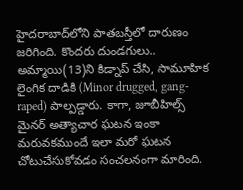హైదరాబాద్‌లోని పాతబస్తీలో దారుణం జరిగింది. కొందరు దుండగులు.. అమ్మాయి(13)ని కిడ్నాప్‌ చేసి, సామూహిక లైంగిక దాడికి (Minor drugged, gang-raped) పాల్పడ్డారు. కాగా, జూబీహిల్స్‌ మైనర్‌ అత్యాచార ఘటన ఇంకా మరువకముందే ఇలా మరో ఘటన చోటుచేసుకోవడం సంచలనంగా మారింది.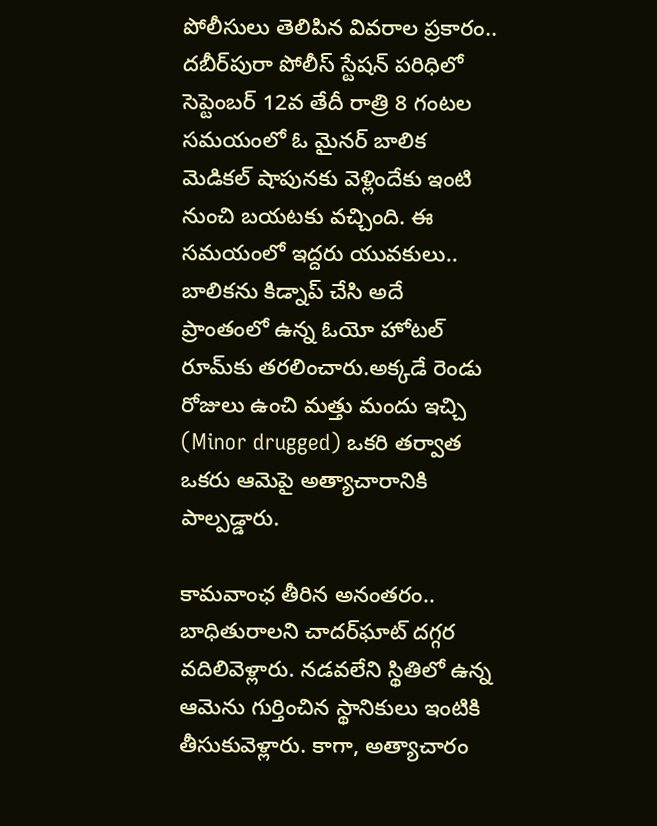పోలీసులు తెలిపిన వివరాల ప్రకారం.. దబీర్‌పురా పోలీస్‌ స్టేషన్‌ పరిధిలో సెప్టెంబర్‌ 12వ తేదీ రాత్రి 8 గంటల సమయంలో ఓ మైనర్‌ బాలిక మెడికల్‌ షాపునకు వెళ్లిందేకు ఇంటి నుంచి బయటకు వచ్చింది. ఈ సమయంలో ఇద్దరు యువకులు.. బాలికను కిడ్నాప్‌ చేసి అదే ప్రాంతంలో ఉన్న ఓయో హోటల్‌ రూమ్‌కు తరలించారు.అక్కడే రెండు రోజులు ఉంచి మత్తు మందు ఇచ్చి (Minor drugged) ఒకరి తర్వాత ఒకరు ఆమెపై అత్యాచారానికి పాల్పడ్డారు.

కామవాంఛ తీరిన అనంతరం.. బాధితురాలని చాదర్‌ఘాట్‌ దగ్గర వదిలివెళ్లారు. నడవలేని స్థితిలో ఉన్న ఆమెను గుర్తించిన స్థానికులు ఇంటికి తీసుకువెళ్లారు. కాగా, అత్యాచారం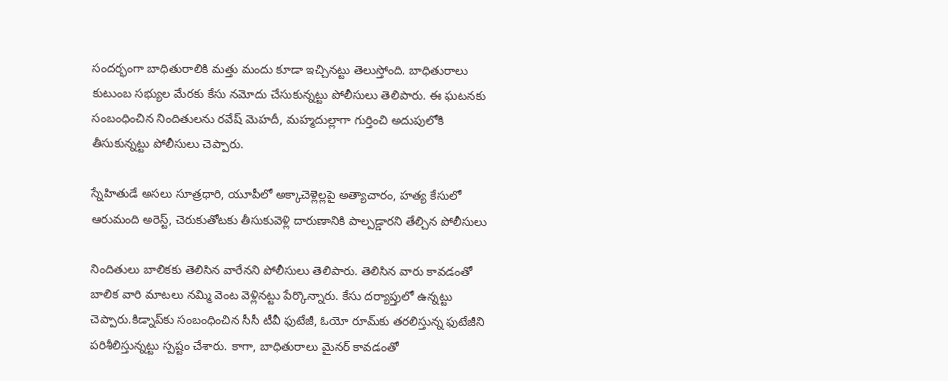సందర్భంగా బాధితురాలికి మత్తు మందు కూడా ఇచ్చినట్టు తెలుస్తోంది. బాధితురాలు కుటుంబ సభ్యుల మేరకు కేసు నమోదు చేసుకున్నట్టు పోలీసులు తెలిపారు. ఈ ఘటనకు సంబంధించిన నిందితులను రవేష్‌ మెహదీ, మహ్మదుల్లాగా గుర్తించి అదుపులోకి తీసుకున్నట్టు పోలీసులు చెప్పారు.

స్నేహితుడే అసలు సూత్రధారి, యూపీలో అక్కాచెళ్లెల్లపై అత్యాచారం, హత్య కేసులో ఆరుమంది అరెస్ట్, చెరుకుతోటకు తీసుకువెళ్లి దారుణానికి పాల్పడ్డారని తేల్చిన పోలీసులు

నిందితులు బాలికకు తెలిసిన వారేనని పోలీసులు తెలిపారు. తెలిసిన వారు కావడంతో బాలిక వారి మాటలు నమ్మి వెంట వెళ్లినట్టు పేర్కొన్నారు. కేసు దర్యాప్తులో ఉన్నట్టు చెప్పారు.కిడ్నాప్‌కు సంబంధించిన సీసీ టీవీ ఫుటేజీ, ఓయో రూమ్‌కు తరలిస్తున్న ఫుటేజీని పరిశీలిస్తున్నట్టు స్పష్టం చేశారు. కాగా, బాధితురాలు మైనర్‌ కావడంతో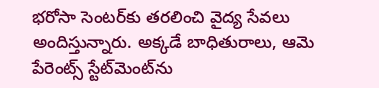భరోసా సెంటర్‌కు తరలించి వైద్య సేవలు అందిస్తున్నారు. అక్కడే బాధితురాలు, ఆమె పేరెంట్స్‌ స్టేట్‌మెంట్‌ను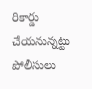రికార్డు చేయనున్నట్టు పోలీసులు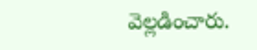వెల్లడించారు.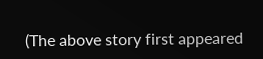(The above story first appeared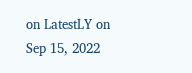on LatestLY on Sep 15, 2022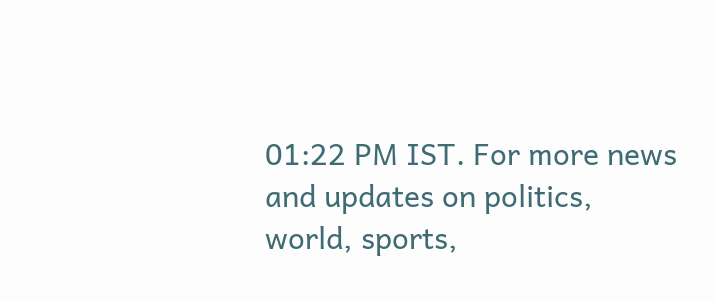01:22 PM IST. For more news and updates on politics, world, sports,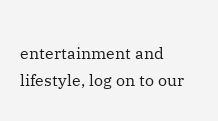entertainment and lifestyle, log on to our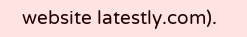website latestly.com).